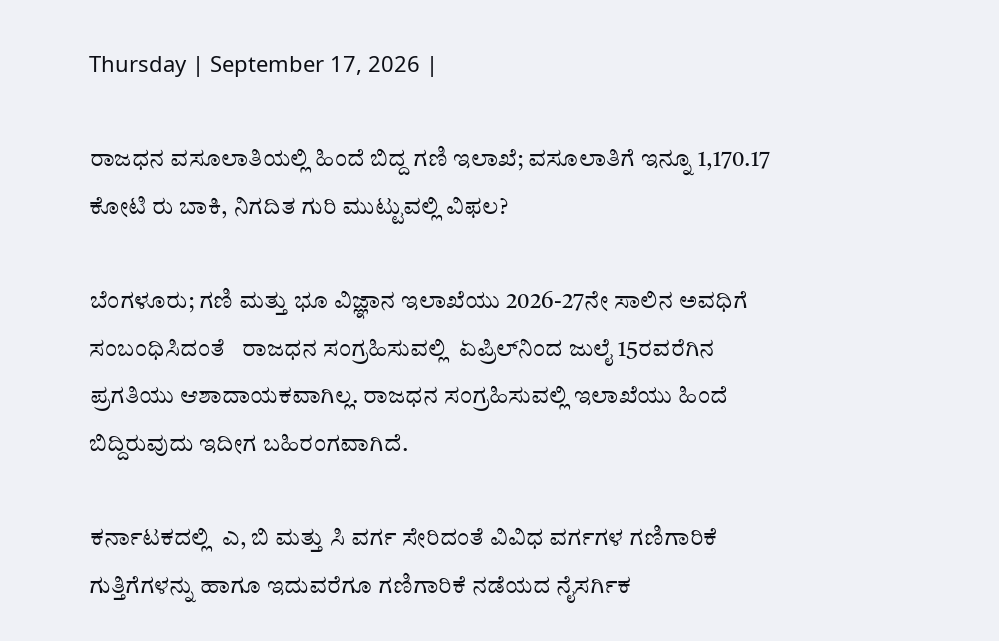Thursday | September 17, 2026 |

ರಾಜಧನ ವಸೂಲಾತಿಯಲ್ಲಿ ಹಿಂದೆ ಬಿದ್ದ ಗಣಿ ಇಲಾಖೆ; ವಸೂಲಾತಿಗೆ ಇನ್ನೂ 1,170.17 ಕೋಟಿ ರು ಬಾಕಿ, ನಿಗದಿತ ಗುರಿ ಮುಟ್ಟುವಲ್ಲಿ ವಿಫಲ?

ಬೆಂಗಳೂರು; ಗಣಿ ಮತ್ತು ಭೂ ವಿಜ್ಞಾನ ಇಲಾಖೆಯು 2026-27ನೇ ಸಾಲಿನ ಅವಧಿಗೆ ಸಂಬಂಧಿಸಿದಂತೆ   ರಾಜಧನ ಸಂಗ್ರಹಿಸುವಲ್ಲಿ  ಏಪ್ರಿಲ್‌ನಿಂದ ಜುಲೈ 15ರವರೆಗಿನ ಪ್ರಗತಿಯು ಆಶಾದಾಯಕವಾಗಿಲ್ಲ. ರಾಜಧನ ಸಂಗ್ರಹಿಸುವಲ್ಲಿ ಇಲಾಖೆಯು ಹಿಂದೆ ಬಿದ್ದಿರುವುದು ಇದೀಗ ಬಹಿರಂಗವಾಗಿದೆ.

ಕರ್ನಾಟಕದಲ್ಲಿ  ಎ, ಬಿ ಮತ್ತು ಸಿ ವರ್ಗ ಸೇರಿದಂತೆ ವಿವಿಧ ವರ್ಗಗಳ ಗಣಿಗಾರಿಕೆ ಗುತ್ತಿಗೆಗಳನ್ನು ಹಾಗೂ ಇದುವರೆಗೂ ಗಣಿಗಾರಿಕೆ ನಡೆಯದ ನೈಸರ್ಗಿಕ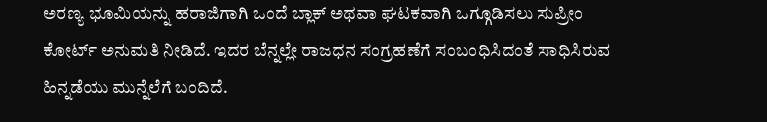ಅರಣ್ಯ ಭೂಮಿಯನ್ನು ಹರಾಜಿಗಾಗಿ ಒಂದೆ ಬ್ಲಾಕ್‌ ಅಥವಾ ಘಟಕವಾಗಿ ಒಗ್ಗೂಡಿಸಲು ಸುಪ್ರೀಂ ಕೋರ್ಟ್‌ ಅನುಮತಿ ನೀಡಿದೆ. ಇದರ ಬೆನ್ನಲ್ಲೇ ರಾಜಧನ ಸಂಗ್ರಹಣೆಗೆ ಸಂಬಂಧಿಸಿದಂತೆ ಸಾಧಿಸಿರುವ ಹಿನ್ನಡೆಯು ಮುನ್ನೆಲೆಗೆ ಬಂದಿದೆ.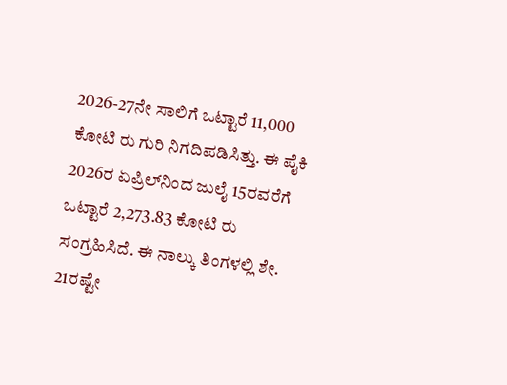2026-27ನೇ ಸಾಲಿಗೆ ಒಟ್ಟಾರೆ 11,000 ಕೋಟಿ ರು ಗುರಿ ನಿಗದಿಪಡಿಸಿತ್ತು. ಈ ಪೈಕಿ 2026ರ ಏಪ್ರಿಲ್‌ನಿಂದ ಜುಲೈ 15ರವರೆಗೆ ಒಟ್ಟಾರೆ 2,273.83 ಕೋಟಿ ರು ಸಂಗ್ರಹಿಸಿದೆ. ಈ ನಾಲ್ಕು ತಿಂಗಳಲ್ಲಿ ಶೇ. 21ರಷ್ಟೇ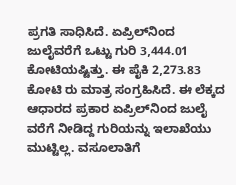ಪ್ರಗತಿ ಸಾಧಿಸಿದೆ. ಏಪ್ರಿಲ್‌ನಿಂದ ಜುಲೈವರೆಗೆ ಒಟ್ಟು ಗುರಿ 3,444.01 ಕೋಟಿಯಷ್ಟಿತ್ತು. ಈ ಪೈಕಿ 2,273.83 ಕೋಟಿ ರು ಮಾತ್ರ ಸಂಗ್ರಹಿಸಿದೆ. ಈ ಲೆಕ್ಕದ ಆಧಾರದ ಪ್ರಕಾರ ಏಪ್ರಿಲ್‌ನಿಂದ ಜುಲೈ ವರೆಗೆ ನೀಡಿದ್ದ ಗುರಿಯನ್ನು ಇಲಾಖೆಯು ಮುಟ್ಟಿಲ್ಲ. ವಸೂಲಾತಿಗೆ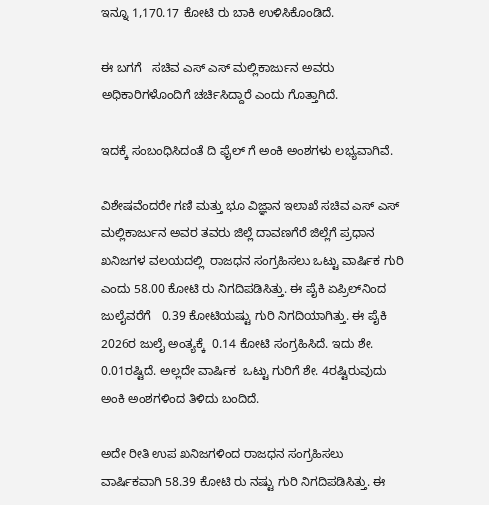ಇನ್ನೂ 1,170.17 ಕೋಟಿ ರು ಬಾಕಿ ಉಳಿಸಿಕೊಂಡಿದೆ.

ಈ ಬಗಗೆ   ಸಚಿವ ಎಸ್‌ ಎಸ್‌ ಮಲ್ಲಿಕಾರ್ಜುನ ಅವರು ಅಧಿಕಾರಿಗಳೊಂದಿಗೆ ಚರ್ಚಿಸಿದ್ದಾರೆ ಎಂದು ಗೊತ್ತಾಗಿದೆ.

ಇದಕ್ಕೆ ಸಂಬಂಧಿಸಿದಂತೆ ದಿ ಫೈಲ್‌ ಗೆ ಅಂಕಿ ಅಂಶಗಳು ಲಭ್ಯವಾಗಿವೆ.

ವಿಶೇಷವೆಂದರೇ ಗಣಿ ಮತ್ತು ಭೂ ವಿಜ್ಞಾನ ಇಲಾಖೆ ಸಚಿವ ಎಸ್‌ ಎಸ್‌ ಮಲ್ಲಿಕಾರ್ಜುನ ಅವರ ತವರು ಜಿಲ್ಲೆ ದಾವಣಗೆರೆ ಜಿಲ್ಲೆಗೆ ಪ್ರಧಾನ ಖನಿಜಗಳ ವಲಯದಲ್ಲಿ  ರಾಜಧನ ಸಂಗ್ರಹಿಸಲು ಒಟ್ಟು ವಾ‍ರ್ಷಿಕ ಗುರಿ ಎಂದು 58.00 ಕೋಟಿ ರು ನಿಗದಿಪಡಿಸಿತ್ತು. ಈ ಪೈಕಿ ಏಪ್ರಿಲ್‌ನಿಂದ ಜುಲೈವರೆಗೆ   0.39 ಕೋಟಿಯಷ್ಟು ಗುರಿ ನಿಗದಿಯಾಗಿತ್ತು. ಈ ಪೈಕಿ 2026ರ ಜುಲೈ ಅಂತ್ಯಕ್ಕೆ  0.14 ಕೋಟಿ ಸಂಗ್ರಹಿಸಿದೆ. ಇದು ಶೇ. 0.01ರಷ್ಟಿದೆ. ಅಲ್ಲದೇ ವಾ‍ರ್ಷಿಕ  ಒಟ್ಟು ಗುರಿಗೆ ಶೇ. 4ರಷ್ಟಿರುವುದು ಅಂಕಿ ಅಂಶಗಳಿಂದ ತಿಳಿದು ಬಂದಿದೆ.

ಅದೇ ರೀತಿ ಉಪ ಖನಿಜಗಳಿಂದ ರಾಜಧನ ಸಂಗ್ರಹಿಸಲು ವಾರ್ಷಿಕವಾಗಿ 58.39 ಕೋಟಿ ರು ನಷ್ಟು ಗುರಿ ನಿಗದಿಪಡಿಸಿತ್ತು. ಈ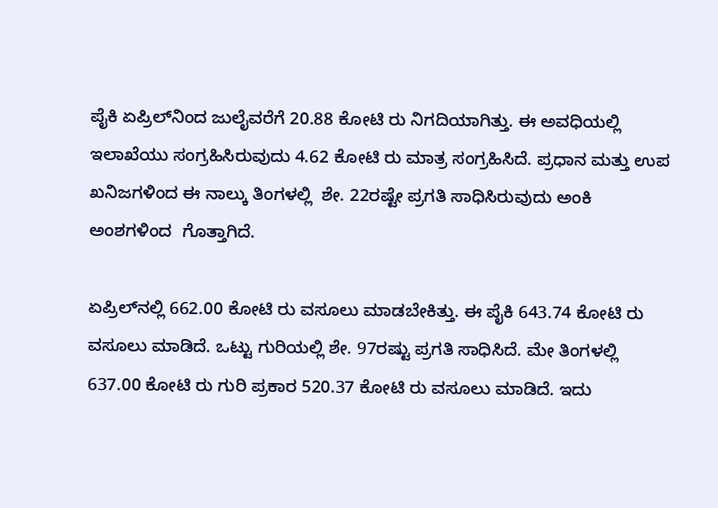ಪೈಕಿ ಏಪ್ರಿಲ್‌ನಿಂದ ಜುಲೈವರೆಗೆ 20.88 ಕೋಟಿ ರು ನಿಗದಿಯಾಗಿತ್ತು. ಈ ಅವಧಿಯಲ್ಲಿ ಇಲಾಖೆಯು ಸಂಗ್ರಹಿಸಿರುವುದು 4.62 ಕೋಟಿ ರು ಮಾತ್ರ ಸಂಗ್ರಹಿಸಿದೆ. ಪ್ರಧಾನ ಮತ್ತು ಉಪ ಖನಿಜಗಳಿಂದ ಈ ನಾಲ್ಕು ತಿಂಗಳಲ್ಲಿ  ಶೇ. 22ರಷ್ಟೇ ಪ್ರಗತಿ ಸಾಧಿಸಿರುವುದು ಅಂಕಿ ಅಂಶಗಳಿಂದ  ಗೊತ್ತಾಗಿದೆ.

ಏಪ್ರಿಲ್‌ನಲ್ಲಿ 662.00 ಕೋಟಿ ರು ವಸೂಲು ಮಾಡಬೇಕಿತ್ತು. ಈ ಪೈಕಿ 643.74 ಕೋಟಿ ರು ವಸೂಲು ಮಾಡಿದೆ. ಒಟ್ಟು ಗುರಿಯಲ್ಲಿ ಶೇ. 97ರಷ್ಟು ಪ್ರಗತಿ ಸಾಧಿಸಿದೆ. ಮೇ ತಿಂಗಳಲ್ಲಿ 637.00 ಕೋಟಿ ರು ಗುರಿ ಪ್ರಕಾರ 520.37 ಕೋಟಿ ರು ವಸೂಲು ಮಾಡಿದೆ. ಇದು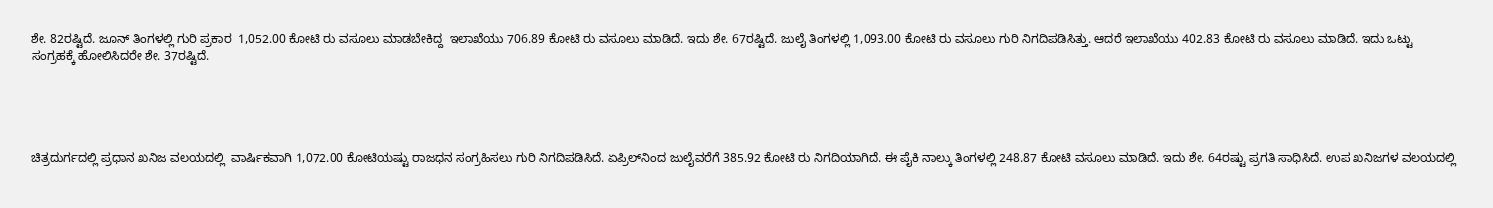ಶೇ. 82ರಷ್ಟಿದೆ. ಜೂನ್‌ ತಿಂಗಳಲ್ಲಿ ಗುರಿ ಪ್ರಕಾರ  1,052.00 ಕೋಟಿ ರು ವಸೂಲು ಮಾಡಬೇಕಿದ್ದ  ಇಲಾಖೆಯು 706.89 ಕೋಟಿ ರು ವಸೂಲು ಮಾಡಿದೆ. ಇದು ಶೇ. 67ರಷ್ಟಿದೆ. ಜುಲೈ ತಿಂಗಳಲ್ಲಿ 1,093.00 ಕೋಟಿ ರು ವಸೂಲು ಗುರಿ ನಿಗದಿಪಡಿಸಿತ್ತು. ಆದರೆ ಇಲಾಖೆಯು 402.83 ಕೋಟಿ ರು ವಸೂಲು ಮಾಡಿದೆ. ಇದು ಒಟ್ಟು ಸಂಗ್ರಹಕ್ಕೆ ಹೋಲಿಸಿದರೇ ಶೇ. 37ರಷ್ಟಿದೆ.





ಚಿತ್ರದುರ್ಗದಲ್ಲಿ ಪ್ರಧಾನ ಖನಿಜ ವಲಯದಲ್ಲಿ  ವಾರ್ಷಿಕವಾಗಿ 1,072.00 ಕೋಟಿಯಷ್ಟು ರಾಜಧನ ಸಂಗ್ರಹಿಸಲು ಗುರಿ ನಿಗದಿಪಡಿಸಿದೆ. ಏಪ್ರಿಲ್‌ನಿಂದ ಜುಲೈವರೆಗೆ 385.92 ಕೋಟಿ ರು ನಿಗದಿಯಾಗಿದೆ. ಈ ಪೈಕಿ ನಾಲ್ಕು ತಿಂಗಳಲ್ಲಿ 248.87 ಕೋಟಿ ವಸೂಲು ಮಾಡಿದೆ. ಇದು ಶೇ. 64ರಷ್ಟು ಪ್ರಗತಿ ಸಾಧಿಸಿದೆ. ಉಪ ಖನಿಜಗಳ ವಲಯದಲ್ಲಿ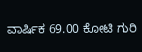ವಾರ್ಷಿಕ 69.00 ಕೋಟಿ ಗುರಿ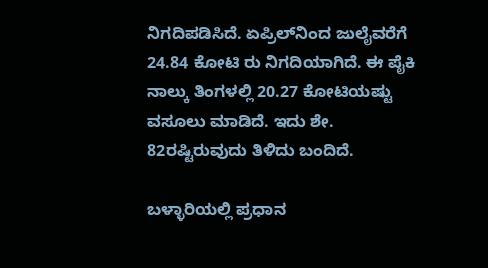ನಿಗದಿಪಡಿಸಿದೆ. ಏಪ್ರಿಲ್‌ನಿಂದ ಜುಲೈವರೆಗೆ 24.84 ಕೋಟಿ ರು ನಿಗದಿಯಾಗಿದೆ. ಈ ಪೈಕಿ ನಾಲ್ಕು ತಿಂಗಳಲ್ಲಿ 20.27 ಕೋಟಿಯಷ್ಟು ವಸೂಲು ಮಾಡಿದೆ. ಇದು ಶೇ. 82ರಷ್ಟಿರುವುದು ತಿಳಿದು ಬಂದಿದೆ.

ಬಳ್ಳಾರಿಯಲ್ಲಿ ಪ್ರಧಾನ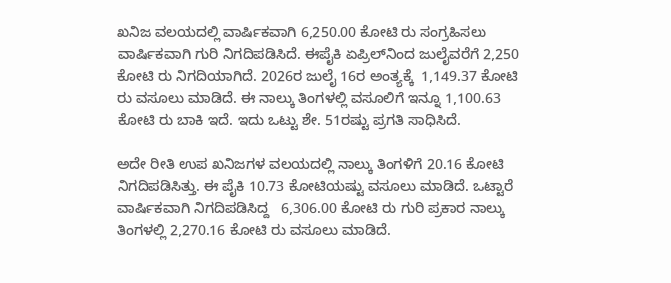ಖನಿಜ ವಲಯದಲ್ಲಿ ವಾರ್ಷಿಕವಾಗಿ 6,250.00 ಕೋಟಿ ರು ಸಂಗ್ರಹಿಸಲು ವಾರ್ಷಿಕವಾಗಿ ಗುರಿ ನಿಗದಿಪಡಿಸಿದೆ. ಈಪೈಕಿ ಏಪ್ರಿಲ್‌ನಿಂದ ಜುಲೈವರೆಗೆ 2,250 ಕೋಟಿ ರು ನಿಗದಿಯಾಗಿದೆ. 2026ರ ಜುಲೈ 16ರ ಅಂತ್ಯಕ್ಕೆ  1,149.37 ಕೋಟಿ ರು ವಸೂಲು ಮಾಡಿದೆ. ಈ ನಾಲ್ಕು ತಿಂಗಳಲ್ಲಿ ವಸೂಲಿಗೆ ಇನ್ನೂ 1,100.63 ಕೋಟಿ ರು ಬಾಕಿ ಇದೆ. ಇದು ಒಟ್ಟು ಶೇ. 51ರಷ್ಟು ಪ್ರಗತಿ ಸಾಧಿಸಿದೆ.

ಅದೇ ರೀತಿ ಉಪ ಖನಿಜಗಳ ವಲಯದಲ್ಲಿ ನಾಲ್ಕು ತಿಂಗಳಿಗೆ 20.16 ಕೋಟಿ ನಿಗದಿಪಡಿಸಿತ್ತು. ಈ ಪೈಕಿ 10.73 ಕೋಟಿಯಷ್ಟು ವಸೂಲು ಮಾಡಿದೆ. ಒಟ್ಟಾರೆ ವಾರ್ಷಿಕವಾಗಿ ನಿಗದಿಪಡಿಸಿದ್ದ   6,306.00 ಕೋಟಿ ರು ಗುರಿ ಪ್ರಕಾರ ನಾಲ್ಕು ತಿಂಗಳಲ್ಲಿ 2,270.16 ಕೋಟಿ ರು ವಸೂಲು ಮಾಡಿದೆ.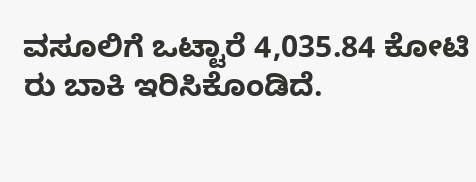ವಸೂಲಿಗೆ ಒಟ್ಟಾರೆ 4,035.84 ಕೋಟಿ ರು ಬಾಕಿ ಇರಿಸಿಕೊಂಡಿದೆ.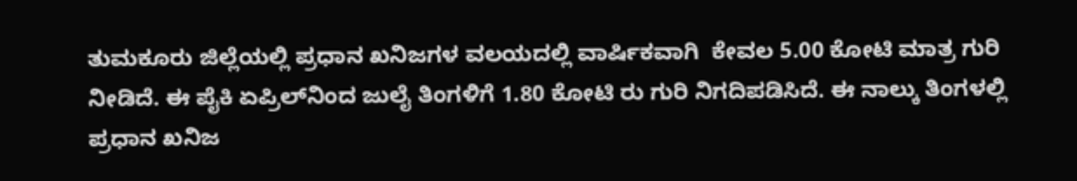ತುಮಕೂರು ಜಿಲ್ಲೆಯಲ್ಲಿ ಪ್ರಧಾನ ಖನಿಜಗಳ ವಲಯದಲ್ಲಿ ವಾ‍ರ್ಷಿಕವಾಗಿ  ಕೇವಲ 5.00 ಕೋಟಿ ಮಾತ್ರ ಗುರಿ ನೀಡಿದೆ. ಈ ಪೈಕಿ ಏಪ್ರಿಲ್‌ನಿಂದ ಜುಲೈ ತಿಂಗಳಿಗೆ 1.80 ಕೋಟಿ ರು ಗುರಿ ನಿಗದಿಪಡಿಸಿದೆ. ಈ ನಾಲ್ಕು ತಿಂಗಳಲ್ಲಿ ಪ್ರಧಾನ ಖನಿಜ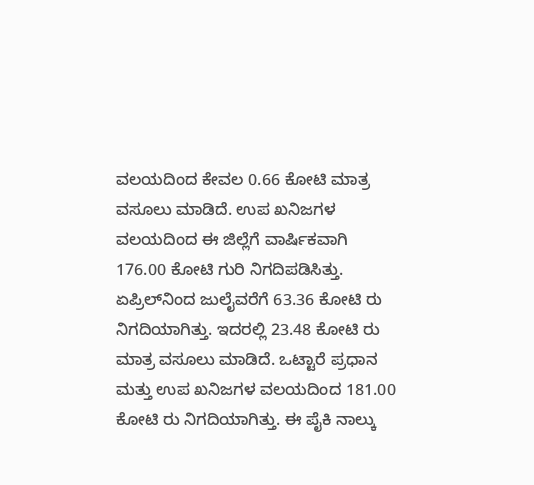ವಲಯದಿಂದ ಕೇವಲ 0.66 ಕೋಟಿ ಮಾತ್ರ ವಸೂಲು ಮಾಡಿದೆ. ಉಪ ಖನಿಜಗಳ ವಲಯದಿಂದ ಈ ಜಿಲ್ಲೆಗೆ ವಾರ್ಷಿಕವಾಗಿ  176.00 ಕೋಟಿ ಗುರಿ ನಿಗದಿಪಡಿಸಿತ್ತು. ಏಪ್ರಿಲ್‌ನಿಂದ ಜುಲೈವರೆಗೆ 63.36 ಕೋಟಿ ರು ನಿಗದಿಯಾಗಿತ್ತು. ಇದರಲ್ಲಿ 23.48 ಕೋಟಿ ರು ಮಾತ್ರ ವಸೂಲು ಮಾಡಿದೆ. ಒಟ್ಟಾರೆ ಪ್ರಧಾನ ಮತ್ತು ಉಪ ಖನಿಜಗಳ ವಲಯದಿಂದ 181.00 ಕೋಟಿ ರು ನಿಗದಿಯಾಗಿತ್ತು. ಈ ಪೈಕಿ ನಾಲ್ಕು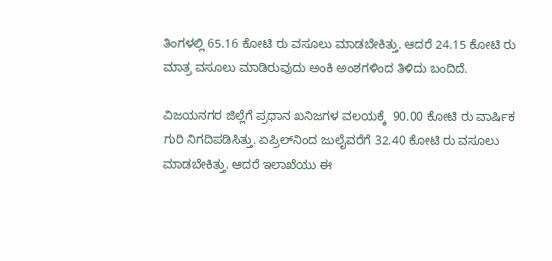ತಿಂಗಳಲ್ಲಿ 65.16 ಕೋಟಿ ರು ವಸೂಲು ಮಾಡಬೇಕಿತ್ತು. ಆದರೆ 24.15 ಕೋಟಿ ರು ಮಾತ್ರ ವಸೂಲು ಮಾಡಿರುವುದು ಅಂಕಿ ಅಂಶಗಳಿಂದ ತಿಳಿದು ಬಂದಿದೆ.

ವಿಜಯನಗರ ಜಿಲ್ಲೆಗೆ ಪ್ರಧಾನ ಖನಿಜಗಳ ವಲಯಕ್ಕೆ  90.00 ಕೋಟಿ ರು ವಾ‍ರ್ಷಿಕ ಗುರಿ ನಿಗದಿಪಡಿಸಿತ್ತು. ಏಪ್ರಿಲ್‌ನಿಂದ ಜುಲೈವರೆಗೆ 32.40 ಕೋಟಿ ರು ವಸೂಲು ಮಾಡಬೇಕಿತ್ತು. ಆದರೆ ಇಲಾಖೆಯು ಈ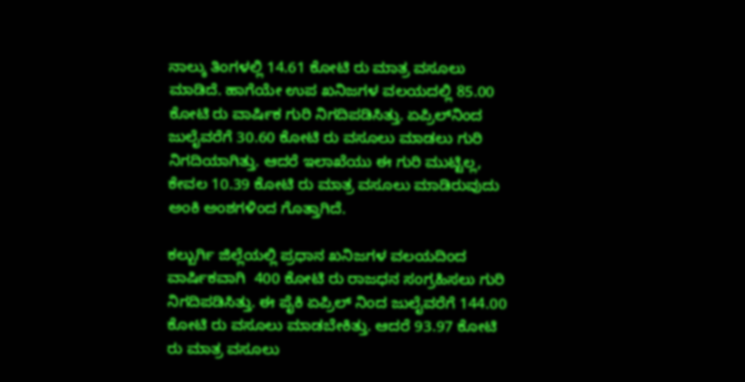ನಾಲ್ಕು ತಿಂಗಳಲ್ಲಿ 14.61 ಕೋಟಿ ರು ಮಾತ್ರ ವಸೂಲು ಮಾಡಿದೆ. ಹಾಗೆಯೇ ಉಪ ಖನಿಜಗಳ ವಲಯದಲ್ಲಿ 85.00 ಕೋಟಿ ರು ವಾರ್ಷಿಕ ಗುರಿ ನಿಗದಿಪಡಿಸಿತ್ತು. ಏಪ್ರಿಲ್‌ನಿಂದ ಜುಲೈವರೆಗೆ 30.60 ಕೋಟಿ ರು ವಸೂಲು ಮಾಡಲು ಗುರಿ ನಿಗದಿಯಾಗಿತ್ತು. ಆದರೆ ಇಲಾಖೆಯು ಈ ಗುರಿ ಮುಟ್ಟಿಲ್ಲ, ಕೇವಲ 10.39 ಕೋಟಿ ರು ಮಾತ್ರ ವಸೂಲು ಮಾಡಿರುವುದು ಅಂಕಿ ಅಂಶಗಳಿಂದ ಗೊತ್ತಾಗಿದೆ.

ಕಲ್ಬುರ್ಗಿ ಜಿಲ್ಲೆಯಲ್ಲಿ ಪ್ರಧಾನ ಖನಿಜಗಳ ವಲಯದಿಂದ ವಾರ್ಷಿಕವಾಗಿ  400 ಕೋಟಿ ರು ರಾಜಧನ ಸಂಗ್ರಹಿಸಲು ಗುರಿ ನಿಗದಿಪಡಿಸಿತ್ತು. ಈ ಪೈಕಿ ಏಪ್ರಿಲ್‌ ನಿಂದ ಜುಲೈವರೆಗೆ 144.00 ಕೋಟಿ ರು ವಸೂಲು ಮಾಡಬೇಕಿತ್ತು. ಆದರೆ 93.97 ಕೋಟಿ ರು ಮಾತ್ರ ವಸೂಲು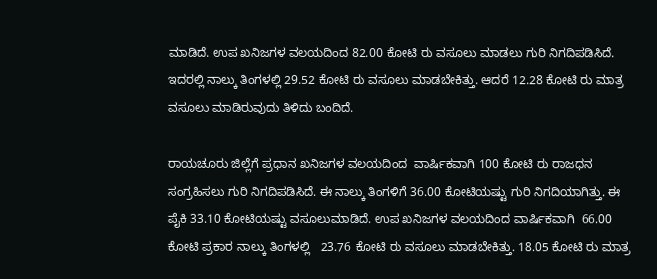ಮಾಡಿದೆ. ಉಪ ಖನಿಜಗಳ ವಲಯದಿಂದ 82.00 ಕೋಟಿ ರು ವಸೂಲು ಮಾಡಲು ಗುರಿ ನಿಗದಿಪಡಿಸಿದೆ. ಇದರಲ್ಲಿ ನಾಲ್ಕು ತಿಂಗಳಲ್ಲಿ 29.52 ಕೋಟಿ ರು ವಸೂಲು ಮಾಡಬೇಕಿತ್ತು. ಆದರೆ 12.28 ಕೋಟಿ ರು ಮಾತ್ರ ವಸೂಲು ಮಾಡಿರುವುದು ತಿಳಿದು ಬಂದಿದೆ.

ರಾಯಚೂರು ಜಿಲ್ಲೆಗೆ ಪ್ರಧಾನ ಖನಿಜಗಳ ವಲಯದಿಂದ  ವಾರ್ಷಿಕವಾಗಿ 100 ಕೋಟಿ ರು ರಾಜಧನ ಸಂಗ್ರಹಿಸಲು ಗುರಿ ನಿಗದಿಪಡಿಸಿದೆ. ಈ ನಾಲ್ಕು ತಿಂಗಳಿಗೆ 36.00 ಕೋಟಿಯಷ್ಟು ಗುರಿ ನಿಗದಿಯಾಗಿತ್ತು. ಈ ಪೈಕಿ 33.10 ಕೋಟಿಯಷ್ಟು ವಸೂಲುಮಾಡಿದೆ. ಉಪ ಖನಿಜಗಳ ವಲಯದಿಂದ ವಾರ್ಷಿಕವಾಗಿ  66.00 ಕೋಟಿ ಪ್ರಕಾರ ನಾಲ್ಕು ತಿಂಗಳಲ್ಲಿ   23.76 ಕೋಟಿ ರು ವಸೂಲು ಮಾಡಬೇಕಿತ್ತು. 18.05 ಕೋಟಿ ರು ಮಾತ್ರ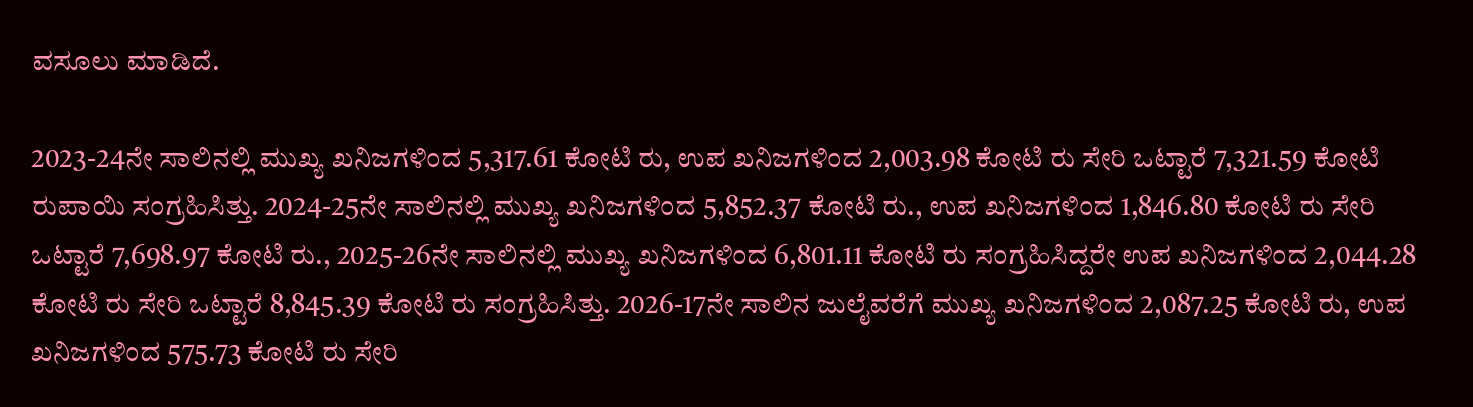ವಸೂಲು ಮಾಡಿದೆ.

2023-24ನೇ ಸಾಲಿನಲ್ಲಿ ಮುಖ್ಯ ಖನಿಜಗಳಿಂದ 5,317.61 ಕೋಟಿ ರು, ಉಪ ಖನಿಜಗಳಿಂದ 2,003.98 ಕೋಟಿ ರು ಸೇರಿ ಒಟ್ಟಾರೆ 7,321.59 ಕೋಟಿ ರುಪಾಯಿ ಸಂಗ್ರಹಿಸಿತ್ತು. 2024-25ನೇ ಸಾಲಿನಲ್ಲಿ ಮುಖ್ಯ ಖನಿಜಗಳಿಂದ 5,852.37 ಕೋಟಿ ರು., ಉಪ ಖನಿಜಗಳಿಂದ 1,846.80 ಕೋಟಿ ರು ಸೇರಿ ಒಟ್ಟಾರೆ 7,698.97 ಕೋಟಿ ರು., 2025-26ನೇ ಸಾಲಿನಲ್ಲಿ ಮುಖ್ಯ ಖನಿಜಗಳಿಂದ 6,801.11 ಕೋಟಿ ರು ಸಂಗ್ರಹಿಸಿದ್ದರೇ ಉಪ ಖನಿಜಗಳಿಂದ 2,044.28 ಕೋಟಿ ರು ಸೇರಿ ಒಟ್ಟಾರೆ 8,845.39 ಕೋಟಿ ರು ಸಂಗ್ರಹಿಸಿತ್ತು. 2026-17ನೇ ಸಾಲಿನ ಜುಲೈವರೆಗೆ ಮುಖ್ಯ ಖನಿಜಗಳಿಂದ 2,087.25 ಕೋಟಿ ರು, ಉಪ ಖನಿಜಗಳಿಂದ 575.73 ಕೋಟಿ ರು ಸೇರಿ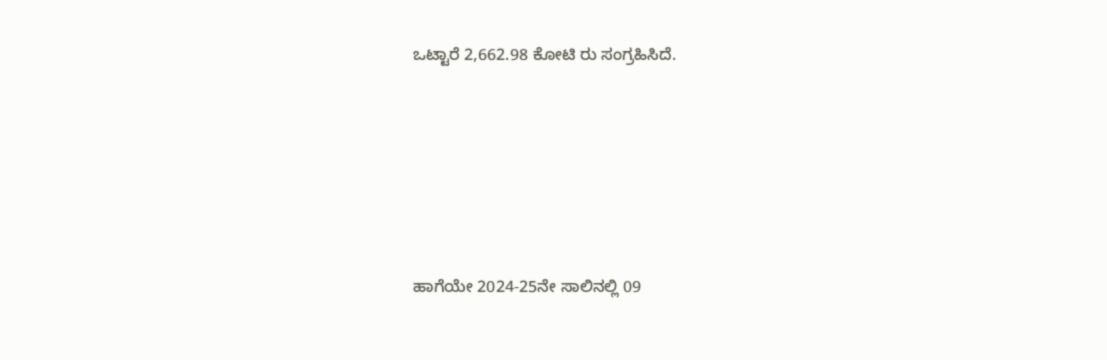ಒಟ್ಟಾರೆ 2,662.98 ಕೋಟಿ ರು ಸಂಗ್ರಹಿಸಿದೆ.







ಹಾಗೆಯೇ 2024-25ನೇ ಸಾಲಿನಲ್ಲಿ 09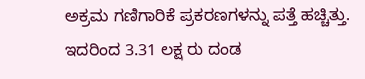ಅಕ್ರಮ ಗಣಿಗಾರಿಕೆ ಪ್ರಕರಣಗಳನ್ನು ಪತ್ತೆ ಹಚ್ಚಿತ್ತು. ಇದರಿಂದ 3.31 ಲಕ್ಷ ರು ದಂಡ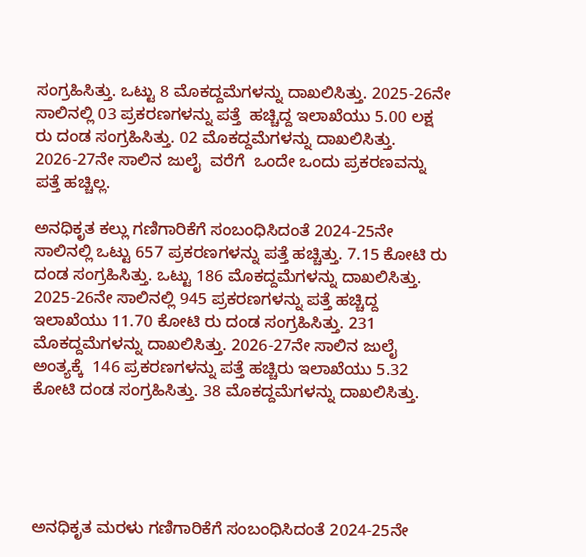ಸಂಗ್ರಹಿಸಿತ್ತು. ಒಟ್ಟು 8 ಮೊಕದ್ದಮೆಗಳನ್ನು ದಾಖಲಿಸಿತ್ತು. 2025-26ನೇ ಸಾಲಿನಲ್ಲಿ 03 ಪ್ರಕರಣಗಳನ್ನು ಪತ್ತೆ  ಹಚ್ಚಿದ್ದ ಇಲಾಖೆಯು 5.00 ಲಕ್ಷ ರು ದಂಡ ಸಂಗ್ರಹಿಸಿತ್ತು. 02 ಮೊಕದ್ದಮೆಗಳನ್ನು ದಾಖಲಿಸಿತ್ತು. 2026-27ನೇ ಸಾಲಿನ ಜುಲೈ  ವರೆಗೆ  ಒಂದೇ ಒಂದು ಪ್ರಕರಣವನ್ನು ಪತ್ತೆ ಹಚ್ಚಿಲ್ಲ.

ಅನಧಿಕೃತ ಕಲ್ಲು ಗಣಿಗಾರಿಕೆಗೆ ಸಂಬಂಧಿಸಿದಂತೆ 2024-25ನೇ ಸಾಲಿನಲ್ಲಿ ಒಟ್ಟು 657 ಪ್ರಕರಣಗಳನ್ನು ಪತ್ತೆ ಹಚ್ಚಿತ್ತು. 7.15 ಕೋಟಿ ರು ದಂಡ ಸಂಗ್ರಹಿಸಿತ್ತು. ಒಟ್ಟು 186 ಮೊಕದ್ದಮೆಗಳನ್ನು ದಾಖಲಿಸಿತ್ತು. 2025-26ನೇ ಸಾಲಿನಲ್ಲಿ 945 ಪ್ರಕರಣಗಳನ್ನು ಪತ್ತೆ ಹಚ್ಚಿದ್ದ ಇಲಾಖೆಯು 11.70 ಕೋಟಿ ರು ದಂಡ ಸಂಗ್ರಹಿಸಿತ್ತು. 231 ಮೊಕದ್ದಮೆಗಳನ್ನು ದಾಖಲಿಸಿತ್ತು. 2026-27ನೇ ಸಾಲಿನ ಜುಲೈ ಅಂತ್ಯಕ್ಕೆ  146 ಪ್ರಕರಣಗಳನ್ನು ಪತ್ತೆ ಹಚ್ಚಿರು ಇಲಾಖೆಯು 5.32 ಕೋಟಿ ದಂಡ ಸಂಗ್ರಹಿಸಿತ್ತು. 38 ಮೊಕದ್ದಮೆಗಳನ್ನು ದಾಖಲಿಸಿತ್ತು.





ಅನಧಿಕೃತ ಮರಳು ಗಣಿಗಾರಿಕೆಗೆ ಸಂಬಂಧಿಸಿದಂತೆ 2024-25ನೇ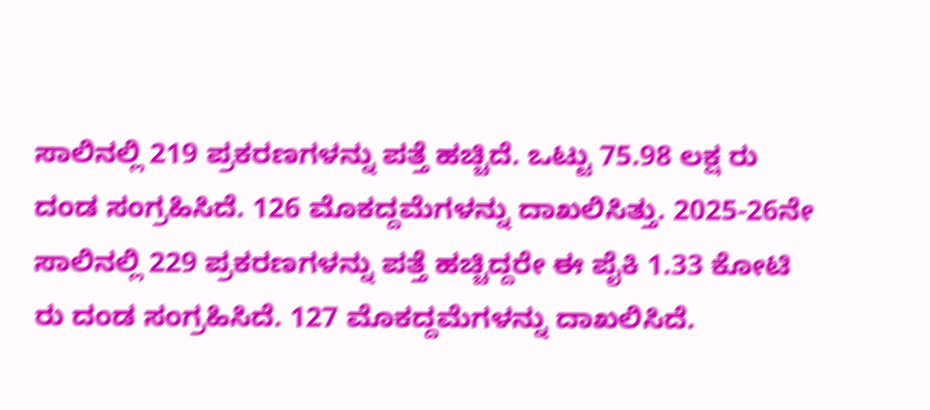ಸಾಲಿನಲ್ಲಿ 219 ಪ್ರಕರಣಗಳನ್ನು ಪತ್ತೆ ಹಚ್ಚಿದೆ. ಒಟ್ಟು 75.98 ಲಕ್ಷ ರು ದಂಡ ಸಂಗ್ರಹಿಸಿದೆ. 126 ಮೊಕದ್ದಮೆಗಳನ್ನು ದಾಖಲಿಸಿತ್ತು. 2025-26ನೇ ಸಾಲಿನಲ್ಲಿ 229 ಪ್ರಕರಣಗಳನ್ನು ಪತ್ತೆ ಹಚ್ಚಿದ್ದರೇ ಈ ಪೈಕಿ 1.33 ಕೋಟಿ ರು ದಂಡ ಸಂಗ್ರಹಿಸಿದೆ. 127 ಮೊಕದ್ದಮೆಗಳನ್ನು ದಾಖಲಿಸಿದೆ.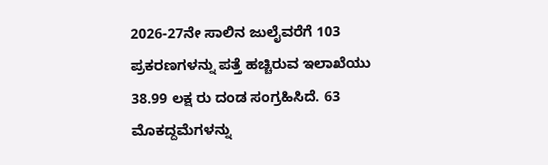2026-27ನೇ ಸಾಲಿನ ಜುಲೈವರೆಗೆ 103 ಪ್ರಕರಣಗಳನ್ನು ಪತ್ತೆ ಹಚ್ಚಿರುವ ಇಲಾಖೆಯು 38.99 ಲಕ್ಷ ರು ದಂಡ ಸಂಗ್ರಹಿಸಿದೆ. 63 ಮೊಕದ್ದಮೆಗಳನ್ನು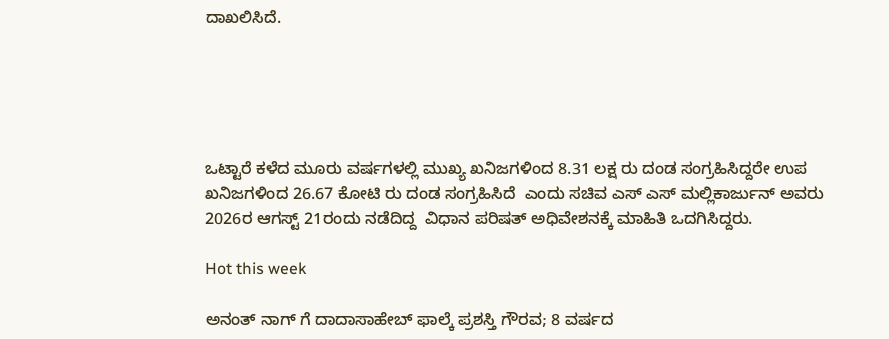ದಾಖಲಿಸಿದೆ.





ಒಟ್ಟಾರೆ ಕಳೆದ ಮೂರು ವರ್ಷಗಳಲ್ಲಿ ಮುಖ್ಯ ಖನಿಜಗಳಿಂದ 8.31 ಲಕ್ಷ ರು ದಂಡ ಸಂಗ್ರಹಿಸಿದ್ದರೇ ಉಪ ಖನಿಜಗಳಿಂದ 26.67 ಕೋಟಿ ರು ದಂಡ ಸಂಗ್ರಹಿಸಿದೆ  ಎಂದು ಸಚಿವ ಎಸ್‌ ಎಸ್‌ ಮಲ್ಲಿಕಾರ್ಜುನ್ ಅವರು 2026ರ ಆಗಸ್ಟ್‌ 21ರಂದು ನಡೆದಿದ್ದ  ವಿಧಾನ ಪರಿಷತ್‌ ಅಧಿವೇಶನಕ್ಕೆ ಮಾಹಿತಿ ಒದಗಿಸಿದ್ದರು.

Hot this week

ಅನಂತ್‌ ನಾಗ್‌ ಗೆ ದಾದಾಸಾಹೇಬ್ ಫಾಲ್ಕೆ ಪ್ರಶಸ್ತಿ ಗೌರವ; 8 ವರ್ಷದ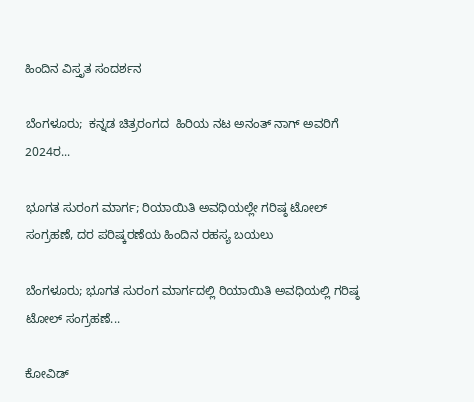ಹಿಂದಿನ ವಿಸ್ತೃತ ಸಂದರ್ಶನ

ಬೆಂಗಳೂರು;  ಕನ್ನಡ ಚಿತ್ರರಂಗದ  ಹಿರಿಯ ನಟ ಅನಂತ್ ನಾಗ್ ಅವರಿಗೆ 2024ರ...

ಭೂಗತ ಸುರಂಗ ಮಾರ್ಗ; ರಿಯಾಯಿತಿ ಅವಧಿಯಲ್ಲೇ ಗರಿಷ್ಠ ಟೋಲ್‌ ಸಂಗ್ರಹಣೆ, ದರ ಪರಿಷ್ಕರಣೆಯ ಹಿಂದಿನ ರಹಸ್ಯ ಬಯಲು

ಬೆಂಗಳೂರು; ಭೂಗತ ಸುರಂಗ ಮಾರ್ಗದಲ್ಲಿ ರಿಯಾಯಿತಿ ಅವಧಿಯಲ್ಲಿ ಗರಿಷ್ಠ ಟೋಲ್‌ ಸಂಗ್ರಹಣೆ...

ಕೋವಿಡ್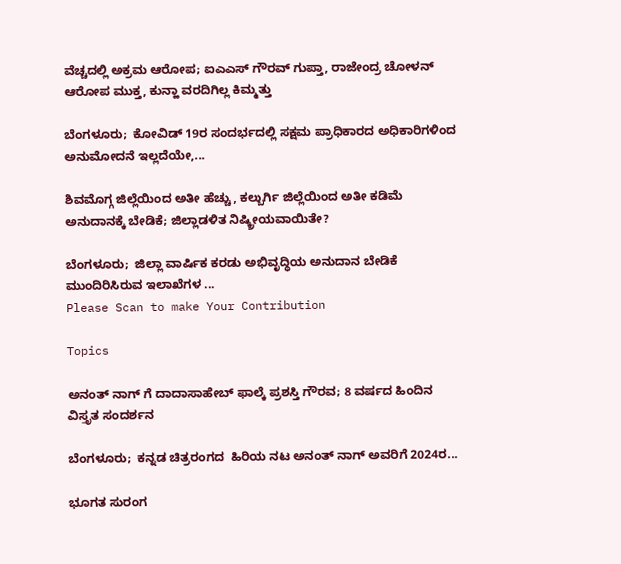ವೆಚ್ಚದಲ್ಲಿ ಅಕ್ರಮ ಆರೋಪ; ಐಎಎಸ್‌ ಗೌರವ್ ಗುಪ್ತಾ, ರಾಜೇಂದ್ರ ಚೋಳನ್ ಆರೋಪ ಮುಕ್ತ, ಕುನ್ಹಾ ವರದಿಗಿಲ್ಲ ಕಿಮ್ಮತ್ತು

ಬೆಂಗಳೂರು;  ಕೋವಿಡ್‌ 19ರ ಸಂದರ್ಭದಲ್ಲಿ ಸಕ್ಷಮ ಪ್ರಾಧಿಕಾರದ ಅಧಿಕಾರಿಗಳಿಂದ ಅನುಮೋದನೆ ಇಲ್ಲದೆಯೇ,...

ಶಿವಮೊಗ್ಗ ಜಿಲ್ಲೆಯಿಂದ ಅತೀ ಹೆಚ್ಚು, ಕಲ್ಬುರ್ಗಿ ಜಿಲ್ಲೆಯಿಂದ ಅತೀ ಕಡಿಮೆ ಅನುದಾನಕ್ಕೆ ಬೇಡಿಕೆ; ಜಿಲ್ಲಾಡಳಿತ ನಿಷ್ಕ್ರೀಯವಾಯಿತೇ?

ಬೆಂಗಳೂರು;  ಜಿಲ್ಲಾ ವಾರ್ಷಿಕ ಕರಡು ಅಭಿವೃದ್ಧಿಯ ಅನುದಾನ ಬೇಡಿಕೆ ಮುಂದಿರಿಸಿರುವ ಇಲಾಖೆಗಳ ...
Please Scan to make Your Contribution

Topics

ಅನಂತ್‌ ನಾಗ್‌ ಗೆ ದಾದಾಸಾಹೇಬ್ ಫಾಲ್ಕೆ ಪ್ರಶಸ್ತಿ ಗೌರವ; 8 ವರ್ಷದ ಹಿಂದಿನ ವಿಸ್ತೃತ ಸಂದರ್ಶನ

ಬೆಂಗಳೂರು;  ಕನ್ನಡ ಚಿತ್ರರಂಗದ  ಹಿರಿಯ ನಟ ಅನಂತ್ ನಾಗ್ ಅವರಿಗೆ 2024ರ...

ಭೂಗತ ಸುರಂಗ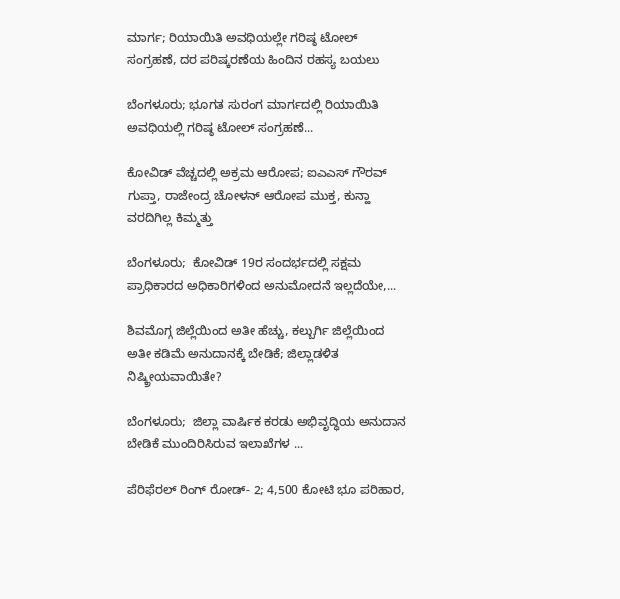ಮಾರ್ಗ; ರಿಯಾಯಿತಿ ಅವಧಿಯಲ್ಲೇ ಗರಿಷ್ಠ ಟೋಲ್‌ ಸಂಗ್ರಹಣೆ, ದರ ಪರಿಷ್ಕರಣೆಯ ಹಿಂದಿನ ರಹಸ್ಯ ಬಯಲು

ಬೆಂಗಳೂರು; ಭೂಗತ ಸುರಂಗ ಮಾರ್ಗದಲ್ಲಿ ರಿಯಾಯಿತಿ ಅವಧಿಯಲ್ಲಿ ಗರಿಷ್ಠ ಟೋಲ್‌ ಸಂಗ್ರಹಣೆ...

ಕೋವಿಡ್ ವೆಚ್ಚದಲ್ಲಿ ಅಕ್ರಮ ಆರೋಪ; ಐಎಎಸ್‌ ಗೌರವ್ ಗುಪ್ತಾ, ರಾಜೇಂದ್ರ ಚೋಳನ್ ಆರೋಪ ಮುಕ್ತ, ಕುನ್ಹಾ ವರದಿಗಿಲ್ಲ ಕಿಮ್ಮತ್ತು

ಬೆಂಗಳೂರು;  ಕೋವಿಡ್‌ 19ರ ಸಂದರ್ಭದಲ್ಲಿ ಸಕ್ಷಮ ಪ್ರಾಧಿಕಾರದ ಅಧಿಕಾರಿಗಳಿಂದ ಅನುಮೋದನೆ ಇಲ್ಲದೆಯೇ,...

ಶಿವಮೊಗ್ಗ ಜಿಲ್ಲೆಯಿಂದ ಅತೀ ಹೆಚ್ಚು, ಕಲ್ಬುರ್ಗಿ ಜಿಲ್ಲೆಯಿಂದ ಅತೀ ಕಡಿಮೆ ಅನುದಾನಕ್ಕೆ ಬೇಡಿಕೆ; ಜಿಲ್ಲಾಡಳಿತ ನಿಷ್ಕ್ರೀಯವಾಯಿತೇ?

ಬೆಂಗಳೂರು;  ಜಿಲ್ಲಾ ವಾರ್ಷಿಕ ಕರಡು ಅಭಿವೃದ್ಧಿಯ ಅನುದಾನ ಬೇಡಿಕೆ ಮುಂದಿರಿಸಿರುವ ಇಲಾಖೆಗಳ ...

ಪೆರಿಫೆರಲ್ ರಿಂಗ್‌ ರೋಡ್‌- 2; 4,500 ಕೋಟಿ ಭೂ ಪರಿಹಾರ,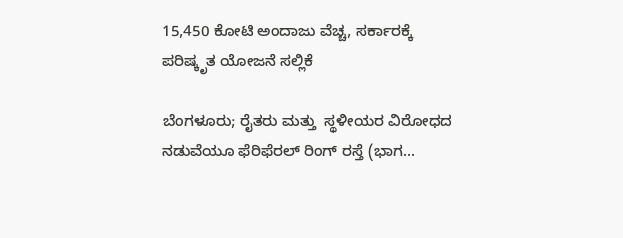15,450 ಕೋಟಿ ಅಂದಾಜು ವೆಚ್ಚ, ಸರ್ಕಾರಕ್ಕೆ ಪರಿಷ್ಕೃತ ಯೋಜನೆ ಸಲ್ಲಿಕೆ

ಬೆಂಗಳೂರು; ರೈತರು ಮತ್ತು  ಸ್ಥಳೀಯರ ವಿರೋಧದ ನಡುವೆಯೂ ಫೆರಿಫೆರಲ್ ರಿಂಗ್‌ ರಸ್ತೆ (ಭಾಗ...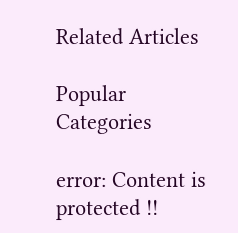Related Articles

Popular Categories

error: Content is protected !!